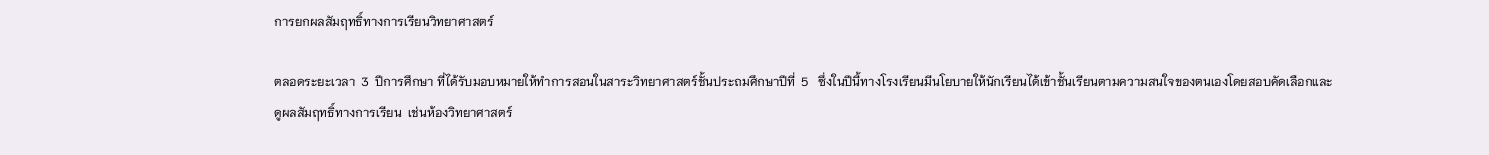การยกผลสัมฤทธิ์ทางการเรียนวิทยาศาสตร์

ตลอดระยะเวลา  3  ปีการศึกษา ที่ได้รับมอบหมายให้ทำการสอนในสาระวิทยาศาสตร์ชั้นประถมศึกษาปีที่  5   ซึ่งในปีนี้ทางโรงเรียนมีนโยบายให้นักเรียนได้เข้าชั้นเรียนตามความสนใจของตนเองโดยสอบคัดเลือกและดูผลสัมฤทธิ์ทางการเรียน  เช่นห้องวิทยาศาสตร์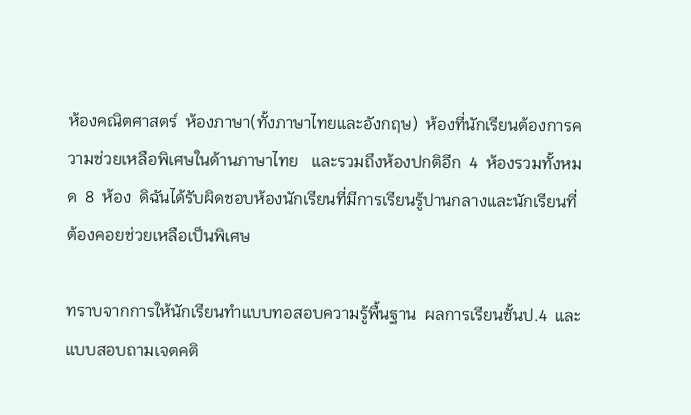ห้องคณิตศาสตร์  ห้องภาษา(ทั้งภาษาไทยและอังกฤษ)  ห้องที่นักเรียนต้องการความช่วยเหลือพิเศษในด้านภาษาไทย   และรวมถึงห้องปกติอีก  4  ห้องรวมทั้งหมด  8  ห้อง  ดิฉันได้รับผิดชอบห้องนักเรียนที่มีการเรียนรู้ปานกลางและนักเรียนที่ต้องคอยช่วยเหลือเป็นพิเศษ

ทราบจากการให้นักเรียนทำแบบทอสอบความรู้พื้นฐาน  ผลการเรียนชั้นป.4  และแบบสอบถามเจตคติ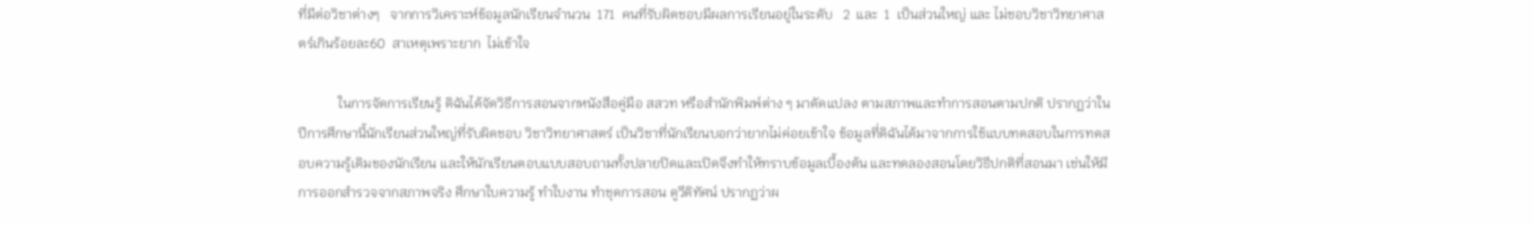ที่มีต่อวิชาต่างๆ   จากการวิเคราะห์ข้อมูลนักเรียนจำนวน  171  คนที่รับผิดชอบมีผลการเรียนอยู่ในระดับ   2  และ  1  เป็นส่วนใหญ่ และ ไม่ชอบวิชาวิทยาศาสตร์เกินร้อยละ60  สาเหตุเพราะยาก  ไม่เข้าใจ

            ในการจัดการเรียนรู้ ดิฉันได้จัดวิธีการสอนจากหนังสือคู่มือ สสวท หรือสำนักพิมพ์ต่าง ๆ มาดัดแปลง ตามสภาพและทำการสอนตามปกติ ปรากฏว่าในปีการศึกษานี้นักเรียนส่วนใหญ่ที่รับผิดชอบ วิชาวิทยาศาสตร์ เป็นวิชาที่นักเรียนบอกว่ายากไม่ค่อยเข้าใจ ข้อมูลที่ดิฉันได้มาจากการใช้แบบทดสอบในการทดสอบความรู้เดิมของนักเรียน และให้นักเรียนตอบแบบสอบถามทั้งปลายปิดและเปิดจึงทำให้ทราบข้อมูลเบื้องต้น และทดลองสอนโดยวิธีปกติที่สอนมา เช่นให้มีการออกสำรวจจากสภาพจริง ศึกษาใบความรู้ ทำใบงาน ทำชุดการสอน ดูวีดิทัศน์ ปรากฏว่าผ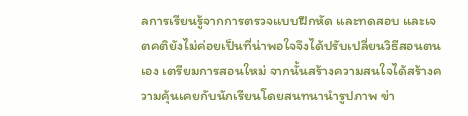ลการเรียนรู้จากการตรวจแบบฝึกหัด และทดสอบ และเจตคติยังไม่ค่อยเป็นที่น่าพอใจจึงได้ปรับเปลี่ยนวิธีสอนตนเอง เตรียมการสอนใหม่ จากนั้นสร้างความสนใจได้สร้างความคุ้นเคยกับนักเรียนโดยสนทนานำรูปภาพ ข่า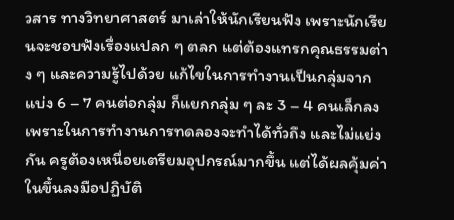วสาร ทางวิทยาศาสตร์ มาเล่าให้นักเรียนฟัง เพราะนักเรียนจะชอบฟังเรื่องแปลก ๆ ตลก แต่ต้องแทรกคุณธรรมต่าง ๆ และความรู้ไปด้วย แก้ไขในการทำงานเป็นกลุ่มจากแบ่ง 6 – 7 คนต่อกลุ่ม ก็แยกกลุ่ม ๆ ละ 3 – 4 คนเล็กลง เพราะในการทำงานการทดลองจะทำได้ทั่วถึง และไม่แย่งกัน ครูต้องเหนื่อยเตรียมอุปกรณ์มากขึ้น แต่ได้ผลคุ้มค่าในขึ้นลงมือปฏิบัติ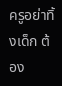ครูอย่าทิ้งเด็ก ต้อง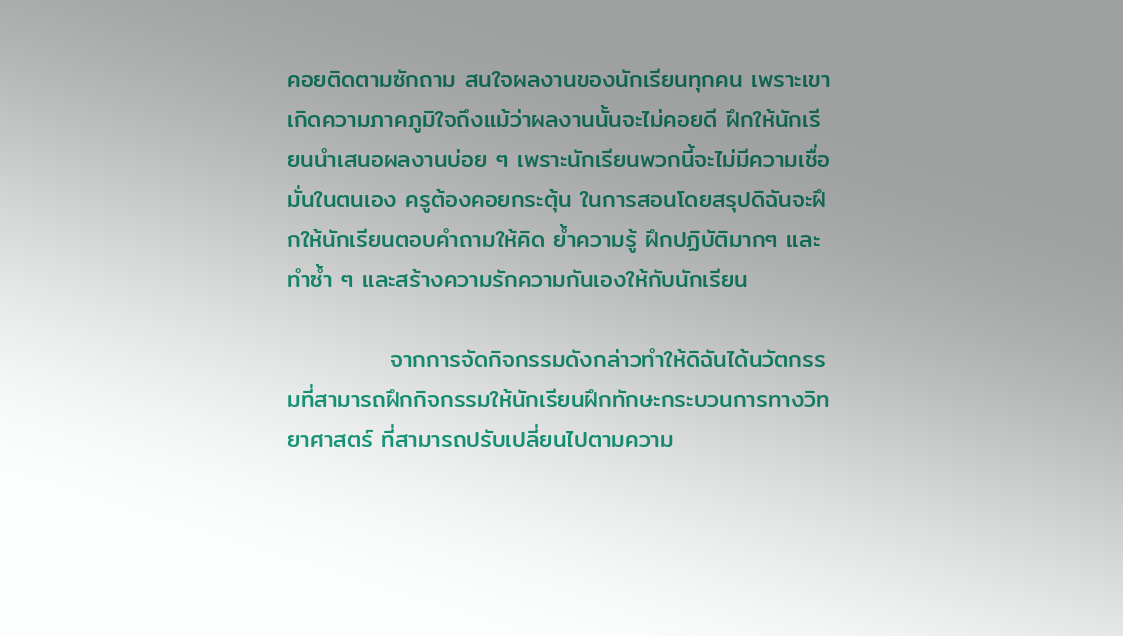คอยติดตามซักถาม สนใจผลงานของนักเรียนทุกคน เพราะเขาเกิดความภาคภูมิใจถึงแม้ว่าผลงานนั้นจะไม่คอยดี ฝึกให้นักเรียนนำเสนอผลงานบ่อย ๆ เพราะนักเรียนพวกนี้จะไม่มีความเชื่อมั่นในตนเอง ครูต้องคอยกระตุ้น ในการสอนโดยสรุปดิฉันจะฝึกให้นักเรียนตอบคำถามให้คิด ย้ำความรู้ ฝึกปฏิบัติมากๆ และทำซ้ำ ๆ และสร้างความรักความกันเองให้กับนักเรียน

            จากการจัดกิจกรรมดังกล่าวทำให้ดิฉันได้นวัตกรรมที่สามารถฝึกกิจกรรมให้นักเรียนฝึกทักษะกระบวนการทางวิทยาศาสตร์ ที่สามารถปรับเปลี่ยนไปตามความ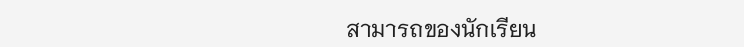สามารถของนักเรียน